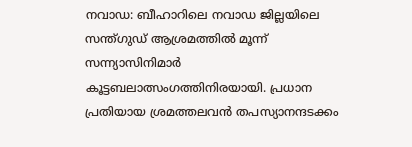നവാഡ: ബീഹാറിലെ നവാഡ ജില്ലയിലെ സന്ത്ഗുഡ് ആശ്രമത്തില്‍ മൂന്ന് സന്ന്യാസിനിമാര്‍ കൂട്ടബലാത്സംഗത്തിനിരയായി. പ്രധാന പ്രതിയായ ശ്രമത്തലവന്‍ തപസ്യാനന്ദടക്കം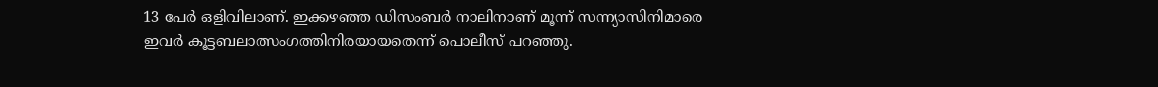13 പേര്‍ ഒളിവിലാണ്. ഇക്കഴഞ്ഞ ഡിസംബര്‍ നാലിനാണ് മൂന്ന് സന്ന്യാസിനിമാരെ ഇവര്‍ കൂട്ടബലാത്സംഗത്തിനിരയായതെന്ന് പൊലീസ് പറഞ്ഞു.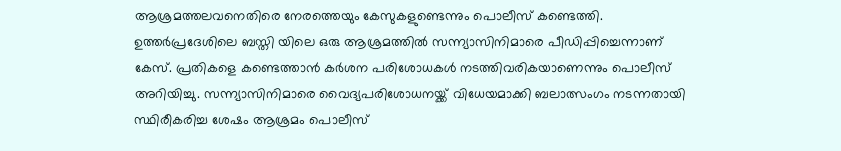ആശ്രമത്തലവനെതിരെ നേരത്തെയും കേസുകളുണ്ടെന്നും പൊലീസ് കണ്ടെത്തി. ഉത്തര്‍പ്രദേശിലെ ബസ്തി യിലെ ഒരു ആശ്രമത്തില്‍ സന്ന്യാസിനിമാരെ പീഡിപ്പിച്ചെന്നാണ് കേസ്. പ്രതികളെ കണ്ടെത്താന്‍ കര്‍ശന പരിശോധകള്‍ നടത്തിവരികയാണെന്നും പൊലീസ് അറിയിച്ചു. സന്ന്യാസിനിമാരെ വൈദ്യപരിശോധനയ്ക്ക് വിധേയമാക്കി ബലാത്സംഗം നടന്നതായി സ്ഥിരീകരിച്ച ശേഷം ആശ്രമം പൊലീസ്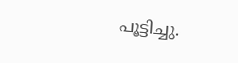പൂട്ടിച്ചു.